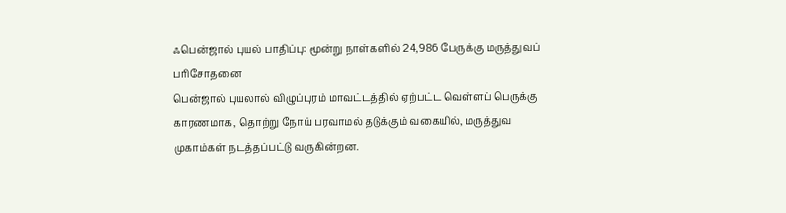ஃபென்ஜால் புயல் பாதிப்பு: மூன்று நாள்களில் 24,986 பேருக்கு மருத்துவப் பரிசோதனை
பென்ஜால் புயலால் விழுப்புரம் மாவட்டத்தில் ஏற்பட்ட வெள்ளப் பெருக்கு காரணமாக, தொற்று நோய் பரவாமல் தடுக்கும் வகையில், மருத்துவ முகாம்கள் நடத்தப்பட்டு வருகின்றன.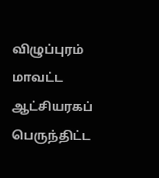விழுப்புரம் மாவட்ட ஆட்சியரகப் பெருந்திட்ட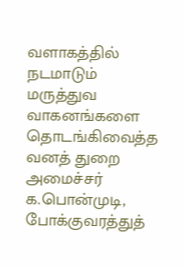வளாகத்தில் நடமாடும் மருத்துவ வாகனங்களை தொடங்கிவைத்த வனத் துறை அமைச்சர் க.பொன்முடி, போக்குவரத்துத்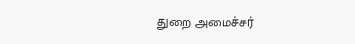துறை அமைச்சர்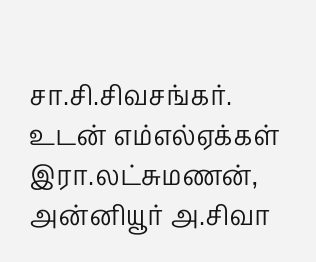சா.சி.சிவசங்கர். உடன் எம்எல்ஏக்கள் இரா.லட்சுமணன், அன்னியூர் அ.சிவா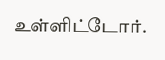உள்ளிட்டோர்.